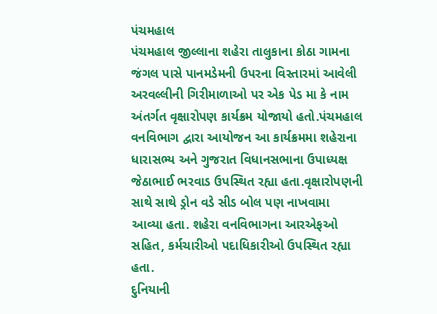પંચમહાલ
પંચમહાલ જીલ્લાના શહેરા તાલુકાના કોઠા ગામના જંગલ પાસે પાનમડેમની ઉપરના વિસ્તારમાં આવેલી અરવલ્લીની ગિરીમાળાઓ પર એક પેડ મા કે નામ અંતર્ગત વૃક્ષારોપણ કાર્યક્રમ યોજાયો હતો.પંચમહાલ વનવિભાગ દ્વારા આયોજન આ કાર્યક્રમમા શહેરાના ધારાસભ્ય અને ગુજરાત વિધાનસભાના ઉપાધ્યક્ષ જેઠાભાઈ ભરવાડ ઉપસ્થિત રહ્યા હતા.વૃક્ષારોપણની સાથે સાથે ડ્રોન વડે સીડ બોલ પણ નાખવામા આવ્યા હતા. શહેરા વનવિભાગના આરએફઓ સહિત, કર્મચારીઓ પદાધિકારીઓ ઉપસ્થિત રહ્યા હતા.
દુનિયાની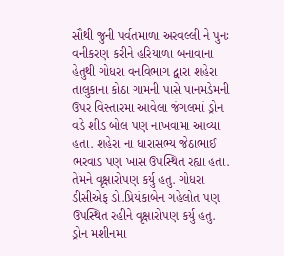સૌથી જુની પર્વતમાળા અરવલ્લી ને પુનઃ વનીકરણ કરીને હરિયાળા બનાવાના હેતુથી ગોધરા વનવિભાગ દ્વારા શહેરા તાલુકાના કોઠા ગામની પાસે પાનમડેમની ઉપર વિસ્તારમા આવેલા જંગલમાં ડ્રોન વડે શીડ બોલ પણ નાખવામા આવ્યા હતા. શહેરા ના ધારાસભ્ય જેઠાભાઈ ભરવાડ પણ ખાસ ઉપસ્થિત રહ્યા હતા. તેમને વૃક્ષારોપણ કર્યુ હતુ. ગોધરા ડીસીએફ ડો.પ્રિયંકાબેન ગહેલોત પણ ઉપસ્થિત રહીને વૃક્ષારોપણ કર્યુ હતુ. ડ્રોન મશીનમા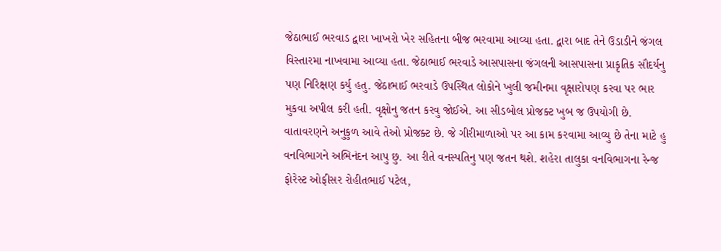જેઠાભાઈ ભરવાડ દ્વારા ખાખરો ખેર સહિતના બીજ ભરવામા આવ્યા હતા. દ્વારા બાદ તેને ઉડાડીને જંગલ વિસ્તારમા નાખવામા આવ્યા હતા. જેઠાભાઈ ભરવાડે આસપાસના જંગલની આસપાસના પ્રાકૃતિક સૌદર્યનુ પણ નિરિક્ષણ કર્યુ હતુ. જેઠાભાઈ ભરવાડે ઉપસ્થિત લોકોને ખુલી જમીનમા વૃક્ષારોપણ કરવા પર ભાર મુકવા અપીલ કરી હતી. વૃક્ષોનુ જતન કરવુ જોઈએ. આ સીડબોલ પ્રોજક્ટ ખુબ જ ઉપયોગી છે. વાતાવરણને અનુકુળ આવે તેઓ પ્રોજક્ટ છે. જે ગીરીમાળાઓ પર આ કામ કરવામા આવ્યુ છે તેના માટે હુ વનવિભાગને અભિનંદન આપુ છુ. આ રીતે વનસ્પતિનુ પણ જતન થશે. શહેરા તાલુકા વનવિભાગના રેન્જ ફોરેસ્ટ ઓફીસર રોહીતભાઈ પટેલ,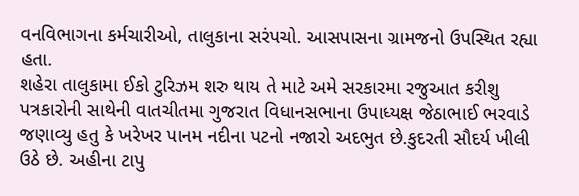વનવિભાગના કર્મચારીઓ, તાલુકાના સરંપચો. આસપાસના ગ્રામજનો ઉપસ્થિત રહ્યા હતા.
શહેરા તાલુકામા ઈકો ટુરિઝમ શરુ થાય તે માટે અમે સરકારમા રજુઆત કરીશુ
પત્રકારોની સાથેની વાતચીતમા ગુજરાત વિધાનસભાના ઉપાધ્યક્ષ જેઠાભાઈ ભરવાડે જણાવ્યુ હતુ કે ખરેખર પાનમ નદીના પટનો નજારો અદભુત છે.કુદરતી સૌદર્ય ખીલી ઉઠે છે. અહીના ટાપુ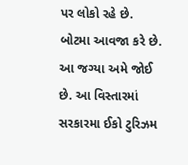પર લોકો રહે છે. બોટમા આવજા કરે છે. આ જગ્યા અમે જોઈ છે. આ વિસ્તારમાં સરકારમા ઈકો ટુરિઝમ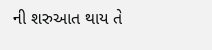ની શરુઆત થાય તે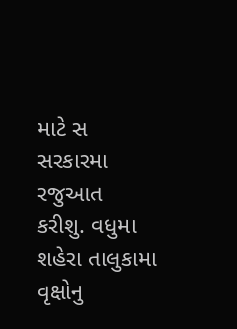માટે સ સરકારમા રજુઆત કરીશુ. વધુમા શહેરા તાલુકામા વૃક્ષોનુ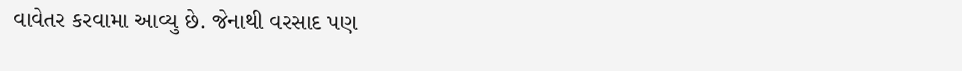વાવેતર કરવામા આવ્યુ છે. જેનાથી વરસાદ પણ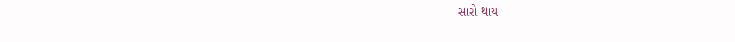સારો થાય